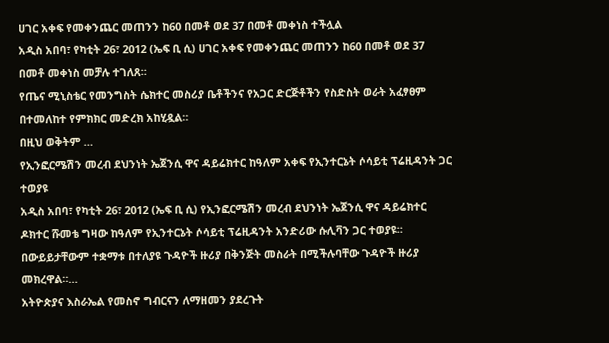ሀገር አቀፍ የመቀንጨር መጠንን ከ60 በመቶ ወደ 37 በመቶ መቀነስ ተችሏል
አዲስ አበባ፣ የካቲት 26፣ 2012 (ኤፍ ቢ ሲ) ሀገር አቀፍ የመቀንጨር መጠንን ከ60 በመቶ ወደ 37 በመቶ መቀነስ መቻሉ ተገለጸ።
የጤና ሚኒስቴር የመንግስት ሴክተር መስሪያ ቤቶችንና የአጋር ድርጅቶችን የስድስት ወራት አፈፃፀም በተመለከተ የምክክር መድረክ አከሂዷል።
በዚህ ወቅትም …
የኢንፎርሜሽን መረብ ደህንነት ኤጀንሲ ዋና ዳይሬክተር ከዓለም አቀፍ የኢንተርኔት ሶሳይቲ ፕሬዚዳንት ጋር ተወያዩ
አዲስ አበባ፣ የካቲት 26፣ 2012 (ኤፍ ቢ ሲ) የኢንፎርሜሽን መረብ ደህንነት ኤጀንሲ ዋና ዳይሬክተር ዶክተር ሹመቴ ግዛው ከዓለም የኢንተርኔት ሶሳይቲ ፕሬዚዳንት አንድሪው ሱሊቫን ጋር ተወያዩ።
በውይይታቸውም ተቋማቱ በተለያዩ ጉዳዮች ዙሪያ በቅንጅት መስራት በሚችሉባቸው ጉዳዮች ዙሪያ መክረዋል።…
አትዮጵያና እስራኤል የመስኖ ግብርናን ለማዘመን ያደረጉት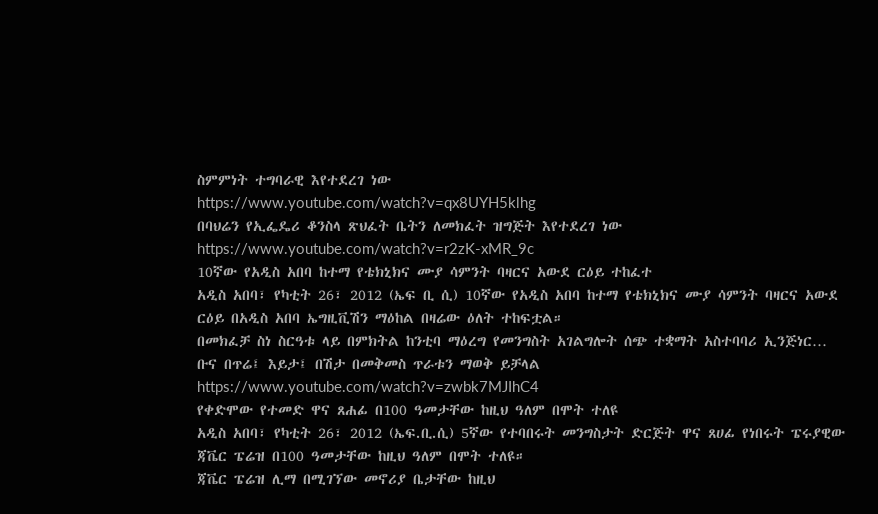ስምምነት ተግባራዊ እየተደረገ ነው
https://www.youtube.com/watch?v=qx8UYH5klhg
በባህሬን የኢፌዴሪ ቆንስላ ጽህፈት ቤትን ለመክፈት ዝግጅት እየተደረገ ነው
https://www.youtube.com/watch?v=r2zK-xMR_9c
10ኛው የአዲስ አበባ ከተማ የቴክኒክና ሙያ ሳምንት ባዛርና አውደ ርዕይ ተከፈተ
አዲስ አበባ፣ የካቲት 26፣ 2012 (ኤፍ ቢ ሲ) 10ኛው የአዲስ አበባ ከተማ የቴክኒክና ሙያ ሳምንት ባዛርና አውደ ርዕይ በአዲስ አበባ ኤግዚቪሽን ማዕከል በዛሬው ዕለት ተከፍቷል።
በመክፈቻ ስነ ስርዓቱ ላይ በምክትል ከንቲባ ማዕረግ የመንግስት አገልግሎት ሰጭ ተቋማት አስተባባሪ ኢንጅነር…
ቡና በጥሬ፤ እይታ፤ በሽታ በመቅመስ ጥራቱን ማወቅ ይቻላል
https://www.youtube.com/watch?v=zwbk7MJIhC4
የቀድሞው የተመድ ዋና ጸሐፊ በ100 ዓመታቸው ከዚህ ዓለም በሞት ተለዩ
አዲስ አበባ፣ የካቲት 26፣ 2012 (ኤፍ.ቢ.ሲ) 5ኛው የተባበሩት መንግስታት ድርጅት ዋና ጸሀፊ የነበሩት ፔሩያዊው ጃቬር ፔሬዝ በ100 ዓመታቸው ከዚህ ዓለም በሞት ተለዩ።
ጃቬር ፔሬዝ ሊማ በሚገኘው መኖሪያ ቤታቸው ከዚህ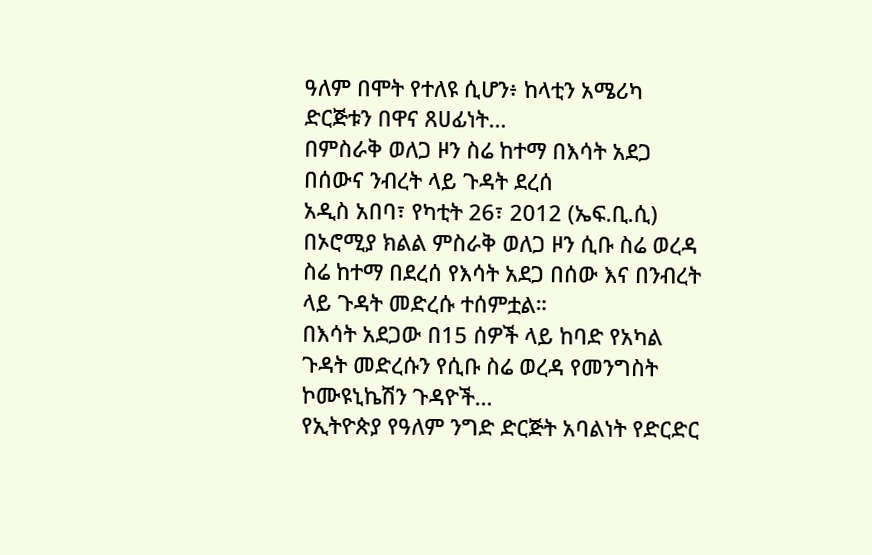ዓለም በሞት የተለዩ ሲሆን፥ ከላቲን አሜሪካ ድርጅቱን በዋና ጸሀፊነት…
በምስራቅ ወለጋ ዞን ስሬ ከተማ በእሳት አደጋ በሰውና ንብረት ላይ ጉዳት ደረሰ
አዲስ አበባ፣ የካቲት 26፣ 2012 (ኤፍ.ቢ.ሲ) በኦሮሚያ ክልል ምስራቅ ወለጋ ዞን ሲቡ ስሬ ወረዳ ስሬ ከተማ በደረሰ የእሳት አደጋ በሰው እና በንብረት ላይ ጉዳት መድረሱ ተሰምቷል።
በእሳት አደጋው በ15 ሰዎች ላይ ከባድ የአካል ጉዳት መድረሱን የሲቡ ስሬ ወረዳ የመንግስት ኮሙዩኒኬሽን ጉዳዮች…
የኢትዮጵያ የዓለም ንግድ ድርጅት አባልነት የድርድር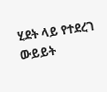ሂደት ላይ የተደረገ ውይይት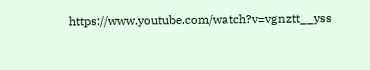https://www.youtube.com/watch?v=vgnztt__yss